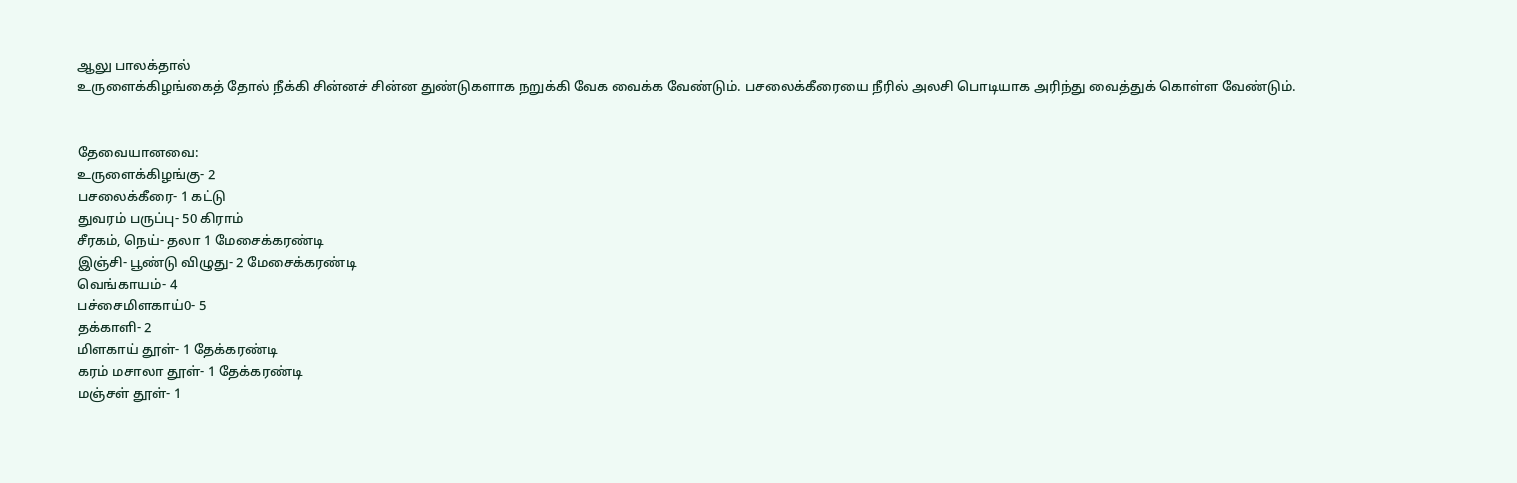ஆலு பாலக்தால்
உருளைக்கிழங்கைத் தோல் நீக்கி சின்னச் சின்ன துண்டுகளாக நறுக்கி வேக வைக்க வேண்டும். பசலைக்கீரையை நீரில் அலசி பொடியாக அரிந்து வைத்துக் கொள்ள வேண்டும்.


தேவையானவை:
உருளைக்கிழங்கு- 2
பசலைக்கீரை- 1 கட்டு
துவரம் பருப்பு- 50 கிராம்
சீரகம், நெய்- தலா 1 மேசைக்கரண்டி
இஞ்சி- பூண்டு விழுது- 2 மேசைக்கரண்டி
வெங்காயம்- 4
பச்சைமிளகாய்0- 5
தக்காளி- 2
மிளகாய் தூள்- 1 தேக்கரண்டி
கரம் மசாலா தூள்- 1 தேக்கரண்டி
மஞ்சள் தூள்- 1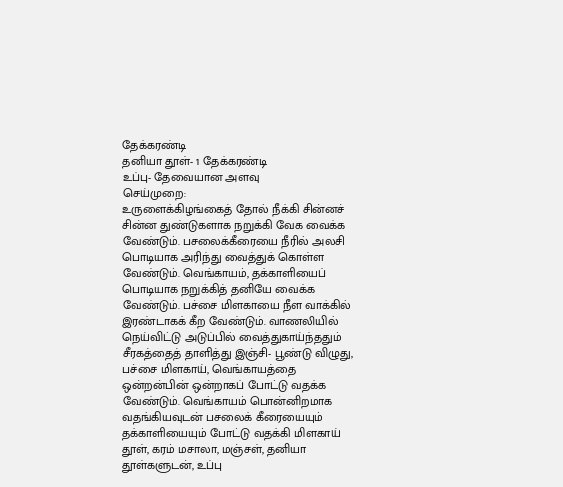தேக்கரண்டி
தனியா தூள்- 1 தேக்கரண்டி
உப்பு- தேவையான அளவு
செய்முறை:
உருளைக்கிழங்கைத் தோல் நீக்கி சின்னச் சின்ன துண்டுகளாக நறுக்கி வேக வைக்க வேண்டும். பசலைக்கீரையை நீரில் அலசி பொடியாக அரிந்து வைத்துக் கொள்ள வேண்டும். வெங்காயம், தக்காளியைப் பொடியாக நறுக்கித் தனியே வைக்க வேண்டும். பச்சை மிளகாயை நீள வாக்கில் இரண்டாகக் கீற வேண்டும். வாணலியில் நெய்விட்டு அடுப்பில் வைத்துகாய்ந்ததும் சீரகத்தைத் தாளித்து இஞ்சி- பூண்டு விழுது, பச்சை மிளகாய், வெங்காயத்தை ஒன்றன்பின் ஒன்றாகப் போட்டு வதக்க வேண்டும். வெங்காயம் பொன்னிறமாக வதங்கியவுடன் பசலைக் கீரையையும் தக்காளியையும் போட்டு வதக்கி மிளகாய் தூள், கரம் மசாலா, மஞ்சள், தனியா தூள்களுடன், உப்பு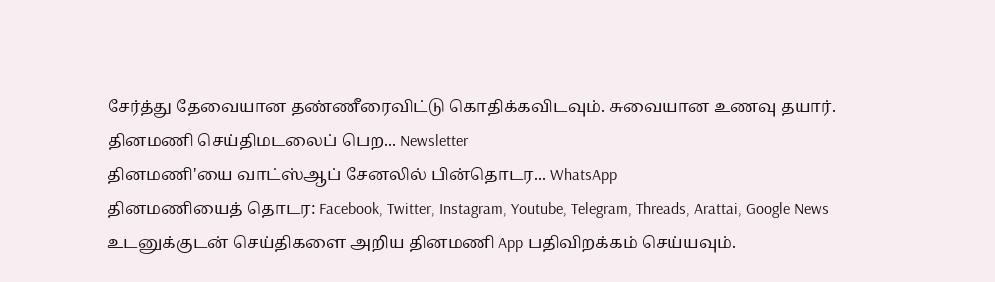சேர்த்து தேவையான தண்ணீரைவிட்டு கொதிக்கவிடவும். சுவையான உணவு தயார்.
தினமணி செய்திமடலைப் பெற... Newsletter
தினமணி'யை வாட்ஸ்ஆப் சேனலில் பின்தொடர... WhatsApp
தினமணியைத் தொடர: Facebook, Twitter, Instagram, Youtube, Telegram, Threads, Arattai, Google News
உடனுக்குடன் செய்திகளை அறிய தினமணி App பதிவிறக்கம் செய்யவும்.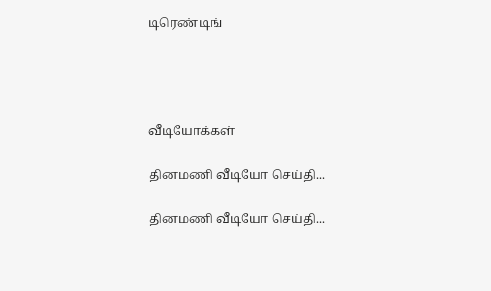டிரெண்டிங்




வீடியோக்கள்

தினமணி வீடியோ செய்தி...

தினமணி வீடியோ செய்தி...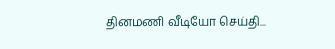தினமணி வீடியோ செய்தி...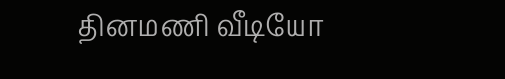தினமணி வீடியோ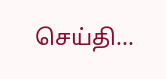செய்தி...